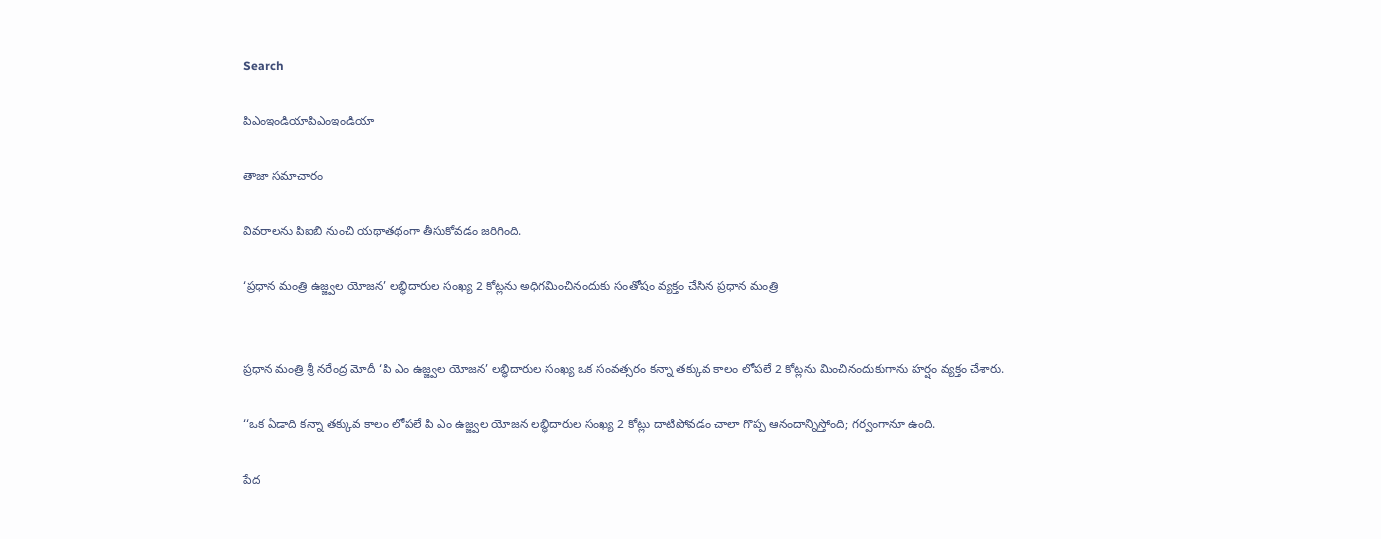Search

పిఎంఇండియాపిఎంఇండియా

తాజా స‌మాచారం

వివరాలను పిఐబి నుంచి యథాతథంగా తీసుకోవడం జరిగింది.

‘ప్రధాన మంత్రి ఉజ్జ్వల యోజన’ లబ్ధిదారుల సంఖ్య 2 కోట్లను అధిగమించినందుకు సంతోషం వ్యక్తం చేసిన ప్రధాన మంత్రి


ప్రధాన మంత్రి శ్రీ నరేంద్ర మోదీ ‘పి ఎం ఉజ్జ్వల యోజన’ లబ్ధిదారుల సంఖ్య ఒక సంవత్సరం కన్నా తక్కువ కాలం లోపలే 2 కోట్లను మించినందుకుగాను హర్షం వ్యక్తం చేశారు.

‘‘ఒక ఏడాది కన్నా తక్కువ కాలం లోపలే పి ఎం ఉజ్జ్వల యోజన లబ్ధిదారుల సంఖ్య 2 కోట్లు దాటిపోవడం చాలా గొప్ప ఆనందాన్నిస్తోంది; గర్వంగానూ ఉంది.

పేద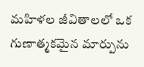మహిళల జీవితాలలో ఒక గుణాత్మకమైన మార్పును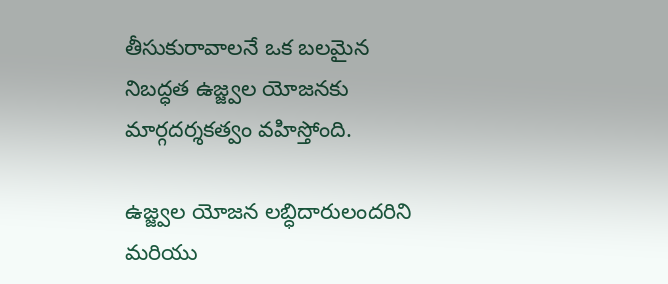తీసుకురావాలనే ఒక బలమైన నిబద్ధత ఉజ్జ్వల యోజనకు మార్గదర్శకత్వం వహిస్తోంది.

ఉజ్జ్వల యోజన లబ్ధిదారులందరిని మరియు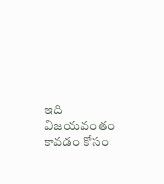ఇది విజయవంతం కావడం కోసం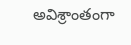అవిశ్రాంతంగా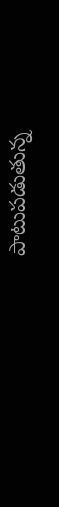పాటుపడుతున్న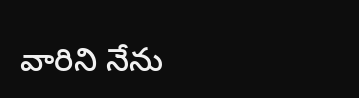వారిని నేను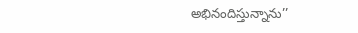అభినందిస్తున్నాను’’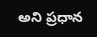అని ప్రధాన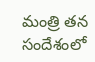మంత్రి తన సందేశంలో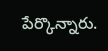పేర్కొన్నారు.